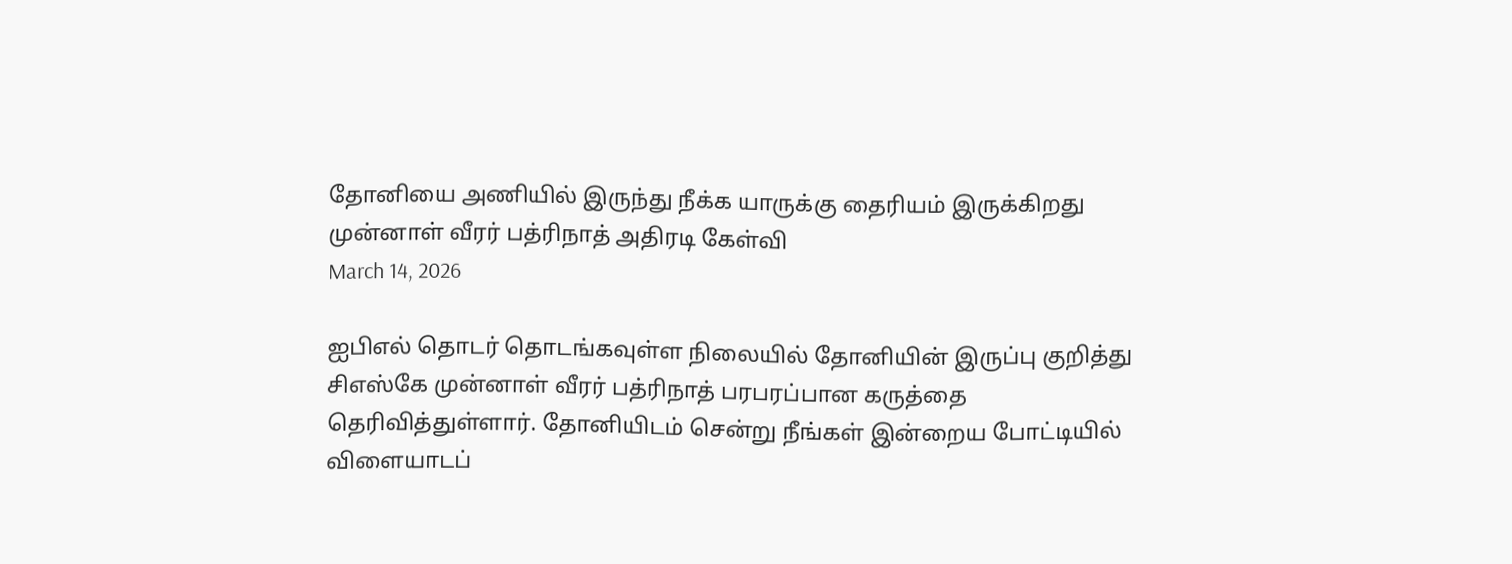தோனியை அணியில் இருந்து நீக்க யாருக்கு தைரியம் இருக்கிறது முன்னாள் வீரர் பத்ரிநாத் அதிரடி கேள்வி
March 14, 2026

ஐபிஎல் தொடர் தொடங்கவுள்ள நிலையில் தோனியின் இருப்பு குறித்து சிஎஸ்கே முன்னாள் வீரர் பத்ரிநாத் பரபரப்பான கருத்தை தெரிவித்துள்ளார். தோனியிடம் சென்று நீங்கள் இன்றைய போட்டியில் விளையாடப்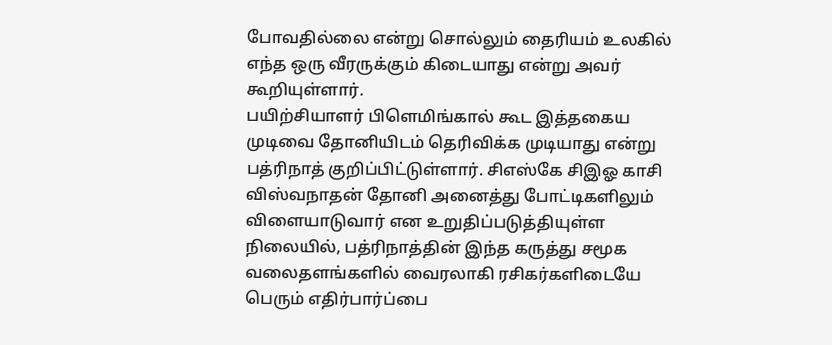போவதில்லை என்று சொல்லும் தைரியம் உலகில் எந்த ஒரு வீரருக்கும் கிடையாது என்று அவர் கூறியுள்ளார்.
பயிற்சியாளர் பிளெமிங்கால் கூட இத்தகைய முடிவை தோனியிடம் தெரிவிக்க முடியாது என்று பத்ரிநாத் குறிப்பிட்டுள்ளார். சிஎஸ்கே சிஇஓ காசி விஸ்வநாதன் தோனி அனைத்து போட்டிகளிலும் விளையாடுவார் என உறுதிப்படுத்தியுள்ள நிலையில், பத்ரிநாத்தின் இந்த கருத்து சமூக வலைதளங்களில் வைரலாகி ரசிகர்களிடையே பெரும் எதிர்பார்ப்பை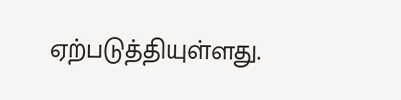ஏற்படுத்தியுள்ளது.